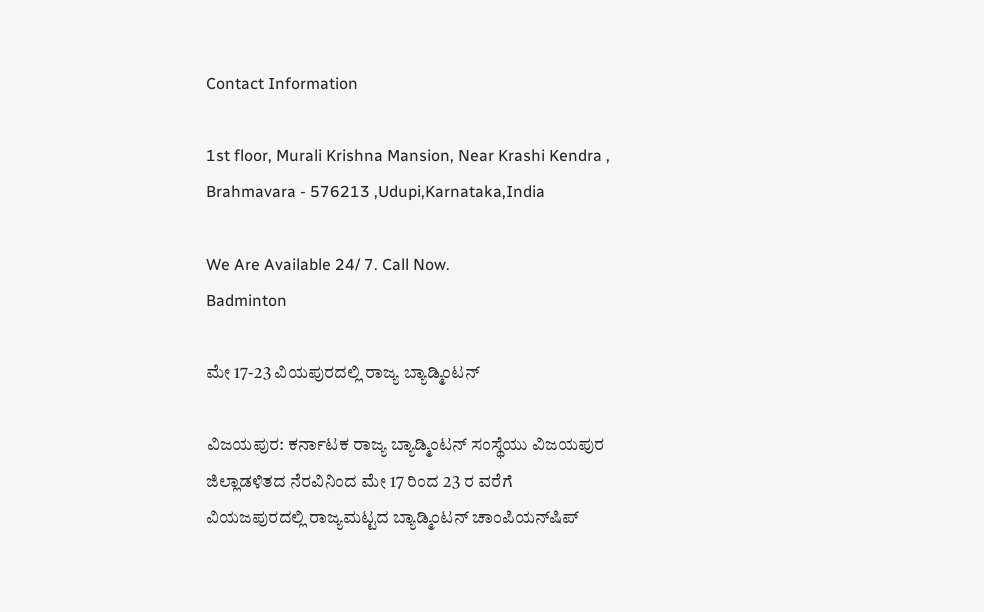Contact Information

1st floor, Murali Krishna Mansion, Near Krashi Kendra , Brahmavara - 576213 ,Udupi,Karnataka,India

We Are Available 24/ 7. Call Now.
Badminton

ಮೇ 17-23 ವಿಯಪುರದಲ್ಲಿ ರಾಜ್ಯ ಬ್ಯಾಡ್ಮಿಂಟನ್‌

ವಿಜಯಪುರ: ಕರ್ನಾಟಕ ರಾಜ್ಯ ಬ್ಯಾಡ್ಮಿಂಟನ್‌ ಸಂಸ್ಥೆಯು ವಿಜಯಪುರ ಜಿಲ್ಲಾಡಳಿತದ ನೆರವಿನಿಂದ ಮೇ 17 ರಿಂದ 23 ರ ವರೆಗೆ ವಿಯಜಪುರದಲ್ಲಿ ರಾಜ್ಯಮಟ್ಟದ ಬ್ಯಾಡ್ಮಿಂಟನ್‌ ಚಾಂಪಿಯನ್‌ಷಿಪ್‌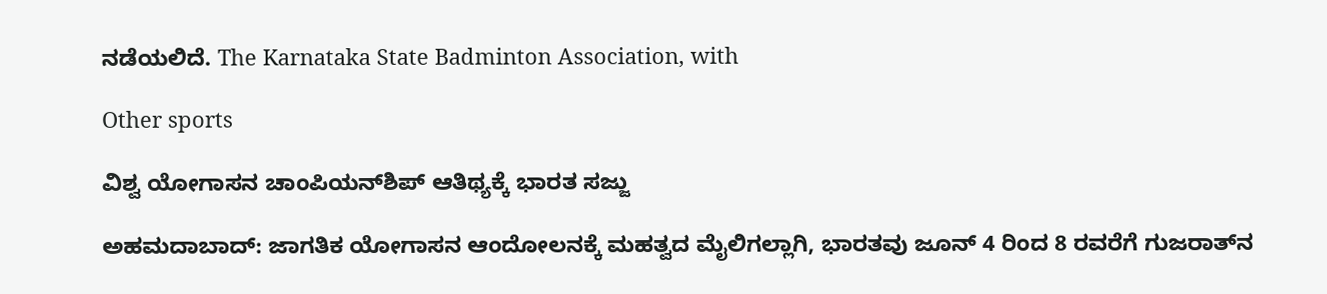ನಡೆಯಲಿದೆ. The Karnataka State Badminton Association, with

Other sports

ವಿಶ್ವ ಯೋಗಾಸನ ಚಾಂಪಿಯನ್‌ಶಿಪ್ ಆತಿಥ್ಯಕ್ಕೆ ಭಾರತ ಸಜ್ಜು

ಅಹಮದಾಬಾದ್‌: ಜಾಗತಿಕ ಯೋಗಾಸನ ಆಂದೋಲನಕ್ಕೆ ಮಹತ್ವದ ಮೈಲಿಗಲ್ಲಾಗಿ, ಭಾರತವು ಜೂನ್ 4 ರಿಂದ 8 ರವರೆಗೆ ಗುಜರಾತ್‌ನ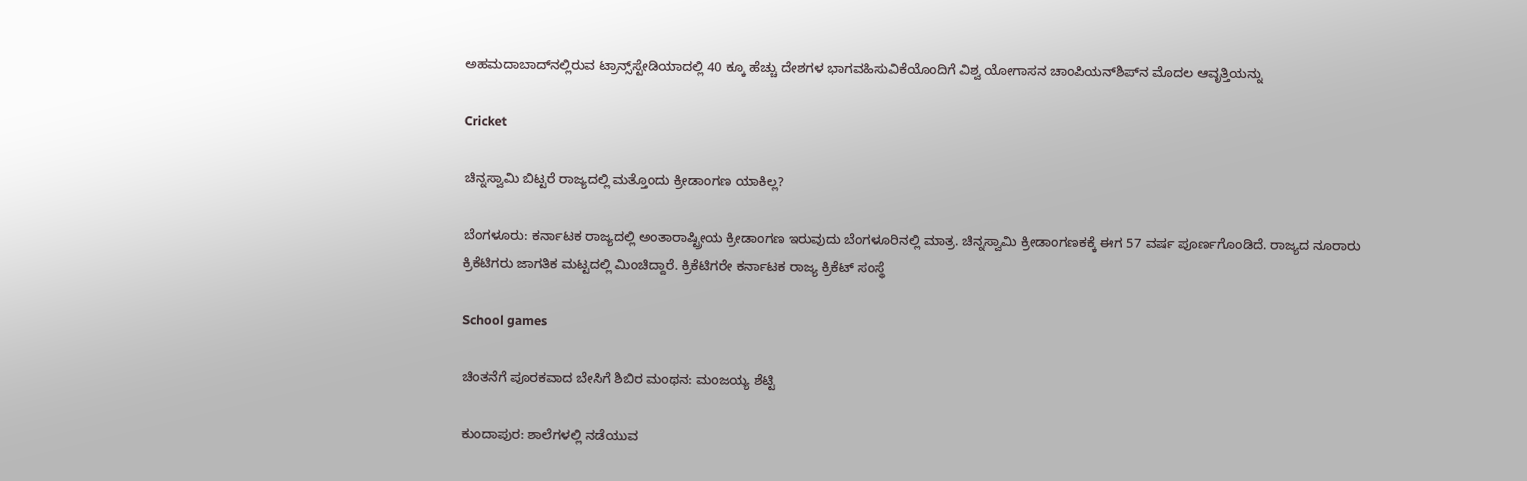ಅಹಮದಾಬಾದ್‌ನಲ್ಲಿರುವ ಟ್ರಾನ್ಸ್‌ಸ್ಟೇಡಿಯಾದಲ್ಲಿ 40 ಕ್ಕೂ ಹೆಚ್ಚು ದೇಶಗಳ ಭಾಗವಹಿಸುವಿಕೆಯೊಂದಿಗೆ ವಿಶ್ವ ಯೋಗಾಸನ ಚಾಂಪಿಯನ್‌ಶಿಪ್‌ನ ಮೊದಲ ಆವೃತ್ತಿಯನ್ನು

Cricket

ಚಿನ್ನಸ್ವಾಮಿ ಬಿಟ್ಟರೆ ರಾಜ್ಯದಲ್ಲಿ ಮತ್ತೊಂದು ಕ್ರೀಡಾಂಗಣ ಯಾಕಿಲ್ಲ?

ಬೆಂಗಳೂರು: ಕರ್ನಾಟಕ ರಾಜ್ಯದಲ್ಲಿ ಅಂತಾರಾಷ್ಟ್ರೀಯ ಕ್ರೀಡಾಂಗಣ ಇರುವುದು ಬೆಂಗಳೂರಿನಲ್ಲಿ ಮಾತ್ರ. ಚಿನ್ನಸ್ವಾಮಿ ಕ್ರೀಡಾಂಗಣಕಕ್ಕೆ ಈಗ 57 ವರ್ಷ ಪೂರ್ಣಗೊಂಡಿದೆ. ರಾಜ್ಯದ ನೂರಾರು ಕ್ರಿಕೆಟಿಗರು ಜಾಗತಿಕ ಮಟ್ಟದಲ್ಲಿ ಮಿಂಚಿದ್ದಾರೆ. ಕ್ರಿಕೆಟಿಗರೇ ಕರ್ನಾಟಕ ರಾಜ್ಯ ಕ್ರಿಕೆಟ್‌ ಸಂಸ್ಥೆ

School games

ಚಿಂತನೆಗೆ ಪೂರಕವಾದ ಬೇಸಿಗೆ ಶಿಬಿರ ಮಂಥನ: ಮಂಜಯ್ಯ ಶೆಟ್ಟಿ

ಕುಂದಾಪುರ: ಶಾಲೆಗಳಲ್ಲಿ ನಡೆಯುವ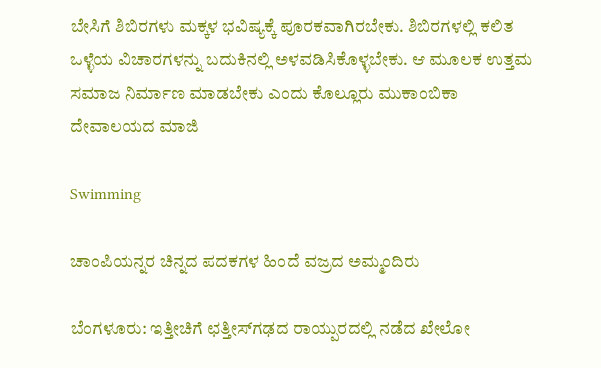ಬೇಸಿಗೆ ಶಿಬಿರಗಳು ಮಕ್ಕಳ ಭವಿಷ್ಯಕ್ಕೆ ಪೂರಕವಾಗಿರಬೇಕು. ಶಿಬಿರಗಳಲ್ಲಿ ಕಲಿತ ಒಳ್ಳೆಯ ವಿಚಾರಗಳನ್ನು ಬದುಕಿನಲ್ಲಿ ಅಳವಡಿಸಿಕೊಳ್ಳಬೇಕು. ಆ ಮೂಲಕ ಉತ್ತಮ ಸಮಾಜ ನಿರ್ಮಾಣ ಮಾಡಬೇಕು ಎಂದು ಕೊಲ್ಲೂರು ಮುಕಾಂಬಿಕಾ ದೇವಾಲಯದ ಮಾಜಿ

Swimming

ಚಾಂಪಿಯನ್ನರ ಚಿನ್ನದ ಪದಕಗಳ ಹಿಂದೆ ವಜ್ರದ ಅಮ್ಮಂದಿರು

ಬೆಂಗಳೂರು: ಇತ್ತೀಚಿಗೆ ಛತ್ತೀಸ್‌ಗಢದ ರಾಯ್ಪುರದಲ್ಲಿ ನಡೆದ ಖೇಲೋ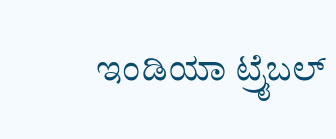ಇಂಡಿಯಾ ಟ್ರೈಬಲ್‌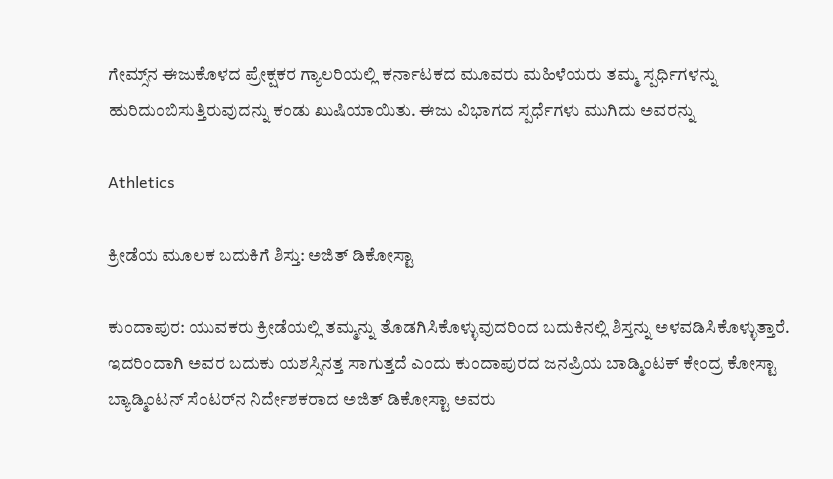ಗೇಮ್ಸ್‌ನ ಈಜುಕೊಳದ ಪ್ರೇಕ್ಷಕರ ಗ್ಯಾಲರಿಯಲ್ಲಿ ಕರ್ನಾಟಕದ ಮೂವರು ಮಹಿಳೆಯರು ತಮ್ಮ ಸ್ಪರ್ಧಿಗಳನ್ನು ಹುರಿದುಂಬಿಸುತ್ತಿರುವುದನ್ನು ಕಂಡು ಖುಷಿಯಾಯಿತು. ಈಜು ವಿಭಾಗದ ಸ್ಪರ್ಧೆಗಳು ಮುಗಿದು ಅವರನ್ನು

Athletics

ಕ್ರೀಡೆಯ ಮೂಲಕ ಬದುಕಿಗೆ ಶಿಸ್ತು: ಅಜಿತ್‌ ಡಿಕೋಸ್ಟಾ

ಕುಂದಾಪುರ: ಯುವಕರು ಕ್ರೀಡೆಯಲ್ಲಿ ತಮ್ಮನ್ನು ತೊಡಗಿಸಿಕೊಳ್ಳುವುದರಿಂದ ಬದುಕಿನಲ್ಲಿ ಶಿಸ್ತನ್ನು ಅಳವಡಿಸಿಕೊಳ್ಳುತ್ತಾರೆ. ಇದರಿಂದಾಗಿ ಅವರ ಬದುಕು ಯಶಸ್ಸಿನತ್ತ ಸಾಗುತ್ತದೆ ಎಂದು ಕುಂದಾಪುರದ ಜನಪ್ರಿಯ ಬಾಡ್ಮಿಂಟಕ್‌ ಕೇಂದ್ರ ಕೋಸ್ಟಾ ಬ್ಯಾಡ್ಮಿಂಟನ್‌ ಸೆಂಟರ್‌ನ ನಿರ್ದೇಶಕರಾದ ಅಜಿತ್‌ ಡಿಕೋಸ್ಟಾ ಅವರು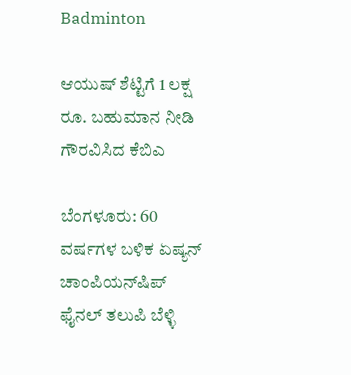Badminton

ಆಯುಷ್‌ ಶೆಟ್ಟಿಗೆ 1 ಲಕ್ಷ ರೂ. ಬಹುಮಾನ ನೀಡಿ ಗೌರವಿಸಿದ ಕೆಬಿಎ

ಬೆಂಗಳೂರು: 60 ವರ್ಷಗಳ ಬಳಿಕ ಏಷ್ಯನ್‌ ಚಾಂಪಿಯನ್‌ಷಿಪ್‌ ಫೈನಲ್‌ ತಲುಪಿ ಬೆಳ್ಳಿ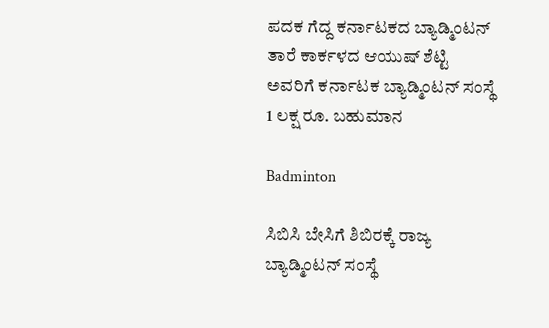ಪದಕ ಗೆದ್ದ ಕರ್ನಾಟಕದ ಬ್ಯಾಡ್ಮಿಂಟನ್‌ ತಾರೆ ಕಾರ್ಕಳದ ಆಯುಷ್‌ ಶೆಟ್ಟಿ ಅವರಿಗೆ ಕರ್ನಾಟಕ ಬ್ಯಾಡ್ಮಿಂಟನ್‌ ಸಂಸ್ಥೆ 1 ಲಕ್ಷ ರೂ. ಬಹುಮಾನ

Badminton

ಸಿಬಿಸಿ ಬೇಸಿಗೆ ಶಿಬಿರಕ್ಕೆ ರಾಜ್ಯ ಬ್ಯಾಡ್ಮಿಂಟನ್‌ ಸಂಸ್ಥೆ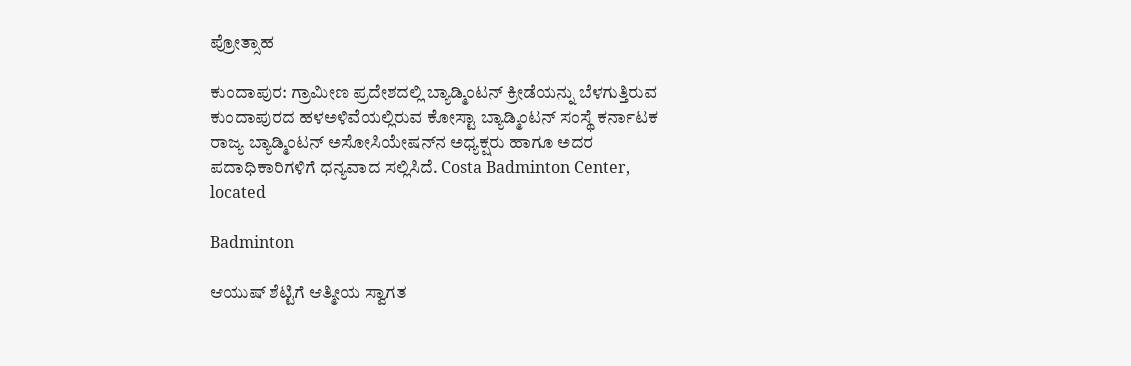ಪ್ರೋತ್ಸಾಹ

ಕುಂದಾಪುರ: ಗ್ರಾಮೀಣ ಪ್ರದೇಶದಲ್ಲಿ ಬ್ಯಾಡ್ಮಿಂಟನ್‌ ಕ್ರೀಡೆಯನ್ನು ಬೆಳಗುತ್ತಿರುವ ಕುಂದಾಪುರದ ಹಳಅಳಿವೆಯಲ್ಲಿರುವ ಕೋಸ್ಟಾ ಬ್ಯಾಡ್ಮಿಂಟನ್‌ ಸಂಸ್ಥೆ ಕರ್ನಾಟಕ ರಾಜ್ಯ ಬ್ಯಾಡ್ಮಿಂಟನ್‌ ಅಸೋಸಿಯೇಷನ್‌ನ ಅಧ್ಯಕ್ಷರು ಹಾಗೂ ಅದರ ಪದಾಧಿಕಾರಿಗಳಿಗೆ ಧನ್ಯವಾದ ಸಲ್ಲಿಸಿದೆ. Costa Badminton Center, located

Badminton

ಆಯುಷ್‌ ಶೆಟ್ಟಿಗೆ ಆತ್ಮೀಯ ಸ್ವಾಗತ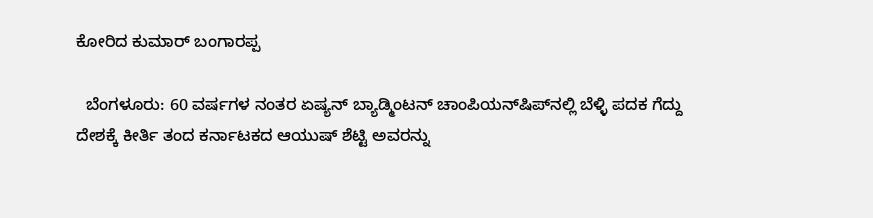ಕೋರಿದ ಕುಮಾರ್‌ ಬಂಗಾರಪ್ಪ

  ಬೆಂಗಳೂರು: 60 ವರ್ಷಗಳ ನಂತರ ಏಷ್ಯನ್‌ ಬ್ಯಾಡ್ಮಿಂಟನ್‌ ಚಾಂಪಿಯನ್‌ಷಿಪ್‌ನಲ್ಲಿ ಬೆಳ್ಳಿ ಪದಕ ಗೆದ್ದು ದೇಶಕ್ಕೆ ಕೀರ್ತಿ ತಂದ ಕರ್ನಾಟಕದ ಆಯುಷ್‌ ಶೆಟ್ಟಿ ಅವರನ್ನು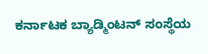ಕರ್ನಾಟಕ ಬ್ಯಾಡ್ಮಿಂಟನ್‌ ಸಂಸ್ಥೆಯ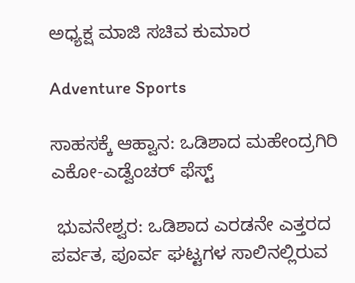ಅಧ್ಯಕ್ಷ ಮಾಜಿ ಸಚಿವ ಕುಮಾರ

Adventure Sports

ಸಾಹಸಕ್ಕೆ ಆಹ್ವಾನ: ಒಡಿಶಾದ ಮಹೇಂದ್ರಗಿರಿ ಎಕೋ-ಎಡ್ವೆಂಚರ್‌ ಫೆಸ್ಟ್‌

 ಭುವನೇಶ್ವರ: ಒಡಿಶಾದ ಎರಡನೇ ಎತ್ತರದ ಪರ್ವತ, ಪೂರ್ವ ಘಟ್ಟಗಳ ಸಾಲಿನಲ್ಲಿರುವ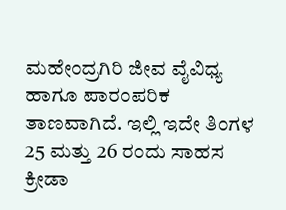ಮಹೇಂದ್ರಗಿರಿ ಜೀವ ವೈವಿಧ್ಯ ಹಾಗೂ ಪಾರಂಪರಿಕ ತಾಣವಾಗಿದೆ. ಇಲ್ಲಿ ಇದೇ ತಿಂಗಳ 25 ಮತ್ತು 26 ರಂದು ಸಾಹಸ ಕ್ರೀಡಾ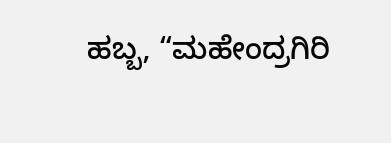ಹಬ್ಬ, “ಮಹೇಂದ್ರಗಿರಿ